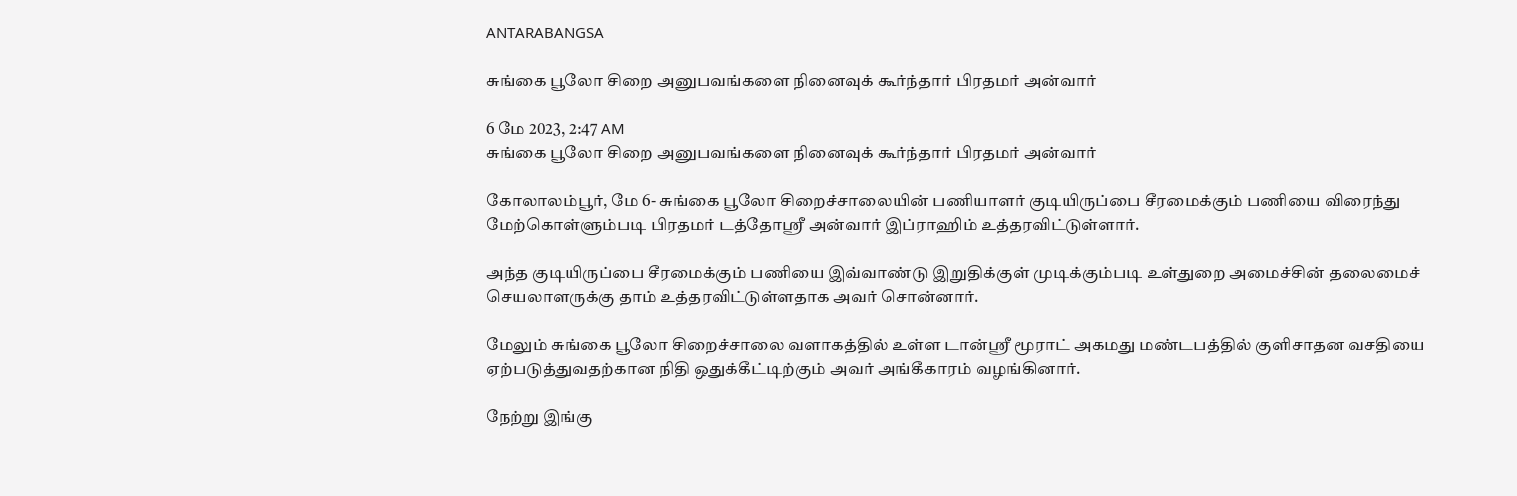ANTARABANGSA

சுங்கை பூலோ சிறை அனுபவங்களை நினைவுக் கூர்ந்தார் பிரதமர் அன்வார்

6 மே 2023, 2:47 AM
சுங்கை பூலோ சிறை அனுபவங்களை நினைவுக் கூர்ந்தார் பிரதமர் அன்வார்

கோலாலம்பூர், மே 6- சுங்கை பூலோ சிறைச்சாலையின் பணியாளர் குடியிருப்பை சீரமைக்கும் பணியை விரைந்து மேற்கொள்ளும்படி பிரதமர் டத்தோஸ்ரீ அன்வார் இப்ராஹிம் உத்தரவிட்டுள்ளார்.

அந்த குடியிருப்பை சீரமைக்கும் பணியை இவ்வாண்டு இறுதிக்குள் முடிக்கும்படி உள்துறை அமைச்சின் தலைமைச் செயலாளருக்கு தாம் உத்தரவிட்டுள்ளதாக அவர் சொன்னார்.

மேலும் சுங்கை பூலோ சிறைச்சாலை வளாகத்தில் உள்ள டான்ஸ்ரீ மூராட் அகமது மண்டபத்தில் குளிசாதன வசதியை ஏற்படுத்துவதற்கான நிதி ஒதுக்கீட்டிற்கும் அவர் அங்கீகாரம் வழங்கினார்.

நேற்று இங்கு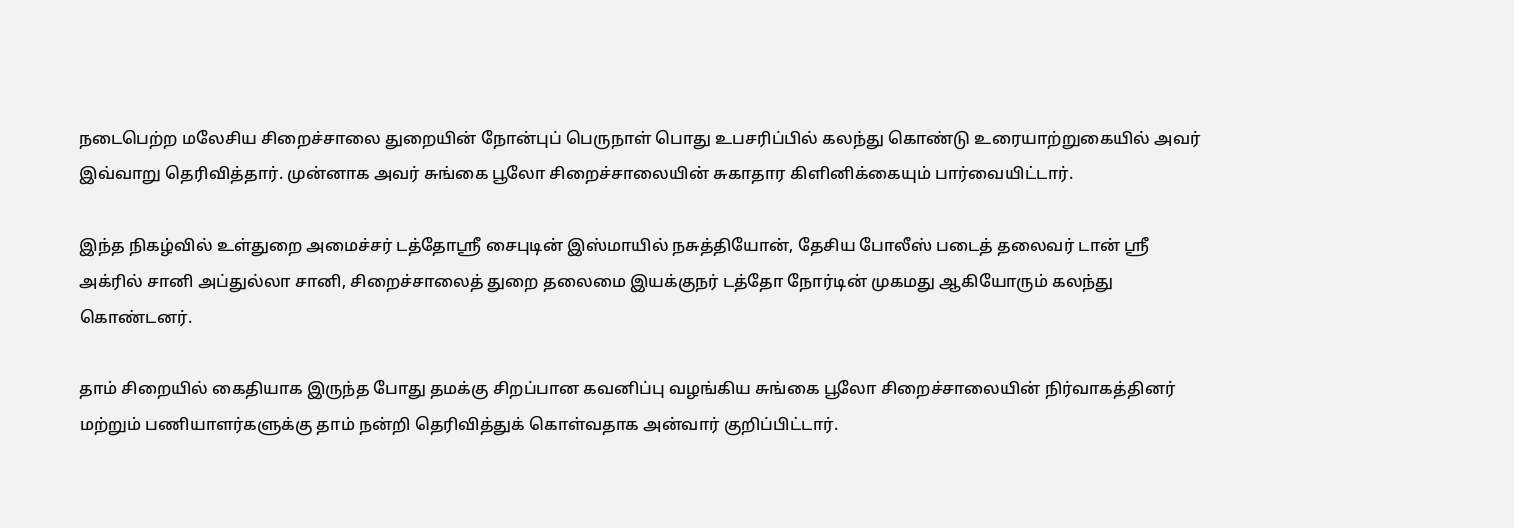நடைபெற்ற மலேசிய சிறைச்சாலை துறையின் நோன்புப் பெருநாள் பொது உபசரிப்பில் கலந்து கொண்டு உரையாற்றுகையில் அவர் இவ்வாறு தெரிவித்தார். முன்னாக அவர் சுங்கை பூலோ சிறைச்சாலையின் சுகாதார கிளினிக்கையும் பார்வையிட்டார்.

இந்த நிகழ்வில் உள்துறை அமைச்சர் டத்தோஸ்ரீ சைபுடின் இஸ்மாயில் நசுத்தியோன், தேசிய போலீஸ் படைத் தலைவர் டான் ஸ்ரீ அக்ரில் சானி அப்துல்லா சானி, சிறைச்சாலைத் துறை தலைமை இயக்குநர் டத்தோ நோர்டின் முகமது ஆகியோரும் கலந்து கொண்டனர்.

தாம் சிறையில் கைதியாக இருந்த போது தமக்கு சிறப்பான கவனிப்பு வழங்கிய சுங்கை பூலோ சிறைச்சாலையின் நிர்வாகத்தினர் மற்றும் பணியாளர்களுக்கு தாம் நன்றி தெரிவித்துக் கொள்வதாக அன்வார் குறிப்பிட்டார்.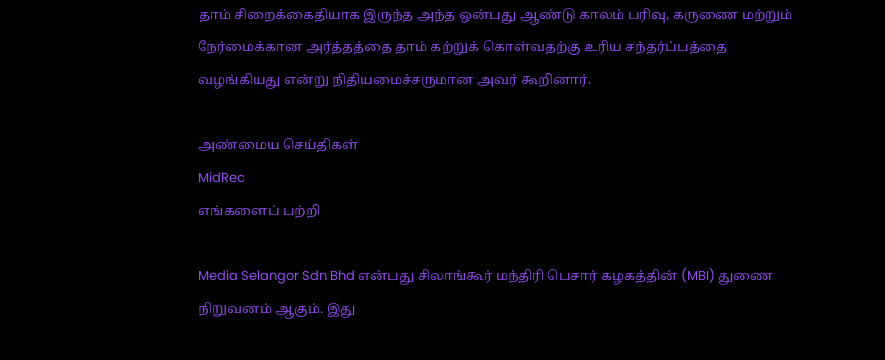தாம் சிறைக்கைதியாக இருந்த அந்த ஒன்பது ஆண்டு காலம் பரிவு, கருணை மற்றும் நேர்மைக்கான அர்த்தத்தை தாம் கற்றுக் கொள்வதற்கு உரிய சந்தர்ப்பத்தை வழங்கியது என்று நிதியமைச்சருமான அவர் கூறினார்.

அண்மைய செய்திகள்
MidRec
எங்களைப் பற்றி

Media Selangor Sdn Bhd என்பது சிலாங்கூர் மந்திரி பெசார் கழகத்தின் (MBI) துணை நிறுவனம் ஆகும். இது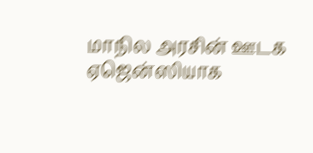மாநில அரசின் ஊடக ஏஜென்ஸியாக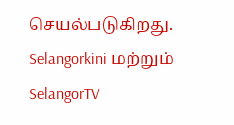செயல்படுகிறது. Selangorkini மற்றும் SelangorTV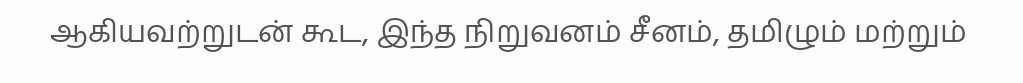ஆகியவற்றுடன் கூட, இந்த நிறுவனம் சீனம், தமிழும் மற்றும்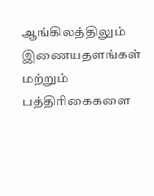ஆங்கிலத்திலும் இணையதளங்கள் மற்றும் பத்திரிகைகளை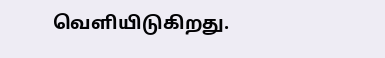வெளியிடுகிறது.